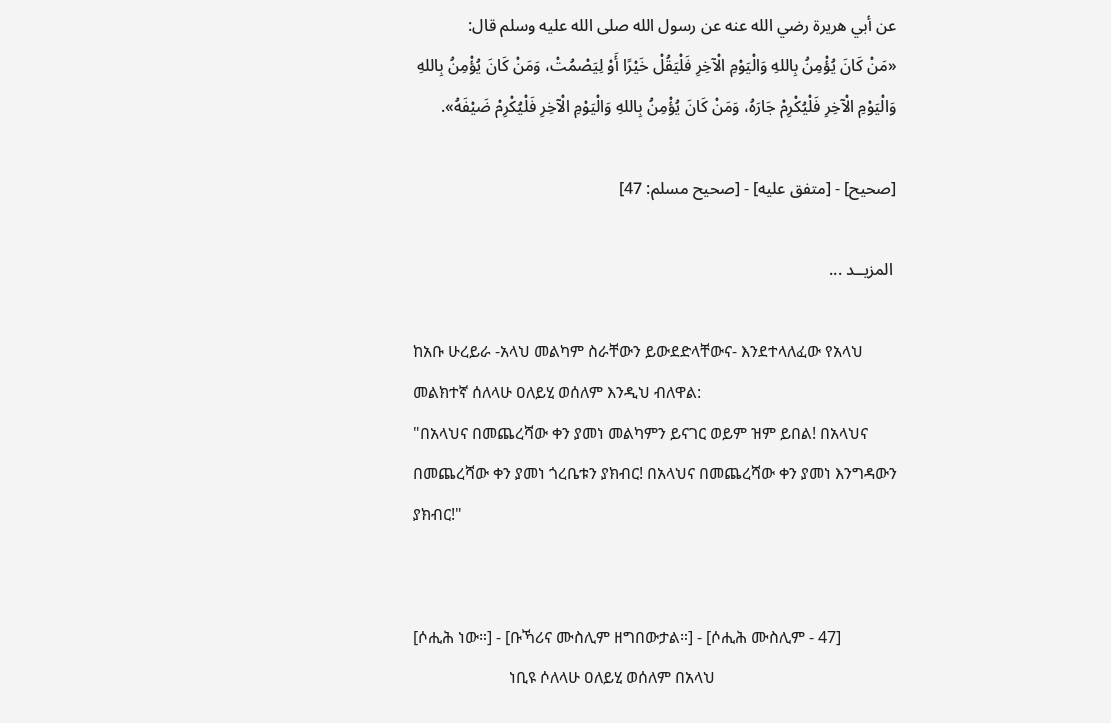عن أبي هريرة رضي الله عنه عن رسول الله صلى الله عليه وسلم قال:
«مَنْ كَانَ يُؤْمِنُ بِاللهِ وَالْيَوْمِ الْآخِرِ فَلْيَقُلْ خَيْرًا أَوْ لِيَصْمُتْ، وَمَنْ كَانَ يُؤْمِنُ بِاللهِ وَالْيَوْمِ الْآخِرِ فَلْيُكْرِمْ جَارَهُ، وَمَنْ كَانَ يُؤْمِنُ بِاللهِ وَالْيَوْمِ الْآخِرِ فَلْيُكْرِمْ ضَيْفَهُ».

[صحيح] - [متفق عليه] - [صحيح مسلم: 47]

 المزيــد ...

ከአቡ ሁረይራ -አላህ መልካም ስራቸውን ይውደድላቸውና- እንደተላለፈው የአላህ መልክተኛ ሰለላሁ ዐለይሂ ወሰለም እንዲህ ብለዋል:
"በአላህና በመጨረሻው ቀን ያመነ መልካምን ይናገር ወይም ዝም ይበል! በአላህና በመጨረሻው ቀን ያመነ ጎረቤቱን ያክብር! በአላህና በመጨረሻው ቀን ያመነ እንግዳውን ያክብር!"


[ሶሒሕ ነው።] - [ቡኻሪና ሙስሊም ዘግበውታል።] - [ሶሒሕ ሙስሊም - 47]
                        ነቢዩ ሶለላሁ ዐለይሂ ወሰለም በአላህ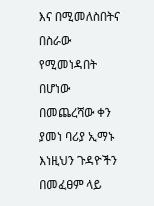እና በሚመለስበትና በስራው የሚመነዳበት በሆነው በመጨረሻው ቀን ያመነ ባሪያ ኢማኑ እነዚህን ጉዳዮችን በመፈፀም ላይ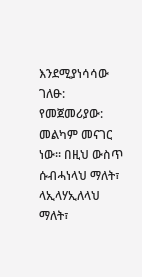እንደሚያነሳሳው ገለፁ:
የመጀመሪያው: መልካም መናገር ነው። በዚህ ውስጥ ሱብሓነላህ ማለት፣ ላኢላሃኢለላህ ማለት፣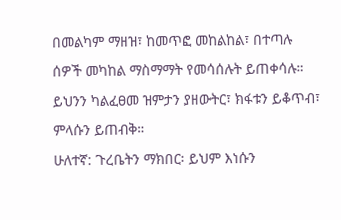በመልካም ማዘዝ፣ ከመጥፎ መከልከል፣ በተጣሉ ሰዎች መካከል ማስማማት የመሳሰሉት ይጠቀሳሉ። ይህንን ካልፈፀመ ዝምታን ያዘውትር፣ ክፋቱን ይቆጥብ፣ ምላሱን ይጠብቅ።
ሁለተኛ: ጉረቤትን ማክበር፡ ይህም እነሱን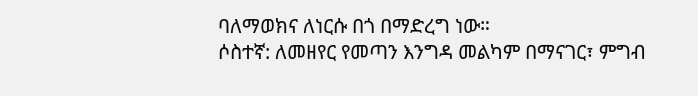ባለማወክና ለነርሱ በጎ በማድረግ ነው።
ሶስተኛ: ለመዘየር የመጣን እንግዳ መልካም በማናገር፣ ምግብ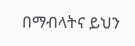በማብላትና ይህን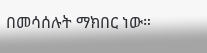በመሳሰሉት ማክበር ነው።